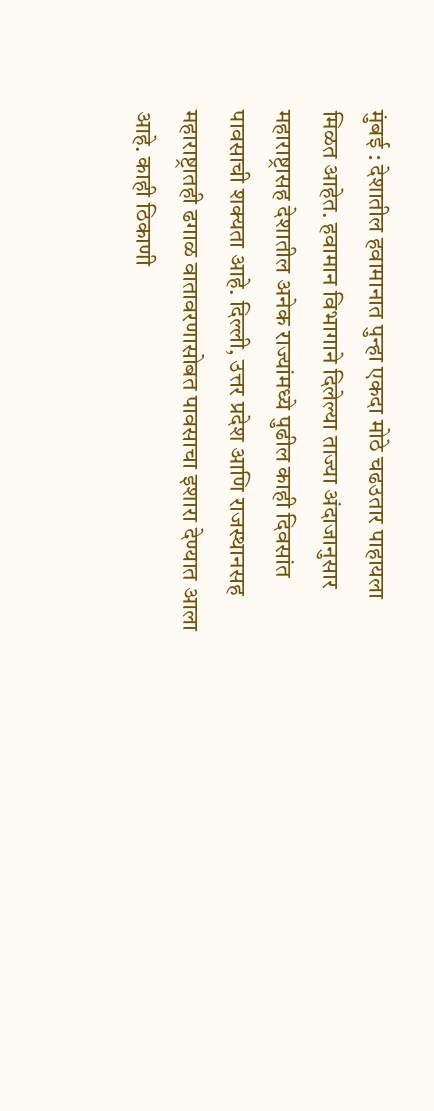मुंबई : देशातील हवामानात पुन्हा एकदा मोठे चढउतार पाहायला मिळत आहेत. हवामान विभागाने दिलेल्या ताज्या अंदाजानुसार महाराष्ट्रासह देशातील अनेक राज्यांमध्ये पुढील काही दिवसांत पावसाची शक्यता आहे. दिल्ली, उत्तर प्रदेश आणि राजस्थानसह महाराष्ट्रातही ढगाळ वातावरणासोबत पावसाचा इशारा देण्यात आला आहे. काही ठिकाणी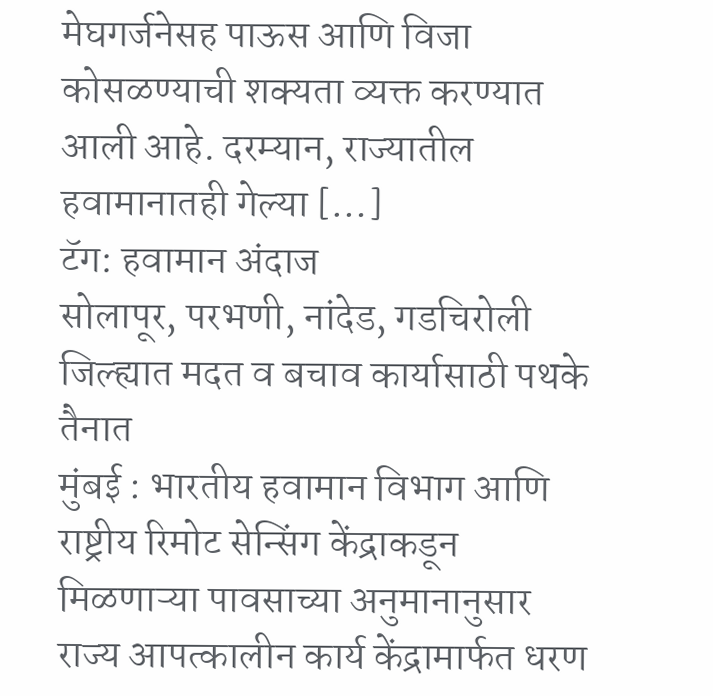मेघगर्जनेसह पाऊस आणि विजा कोसळण्याची शक्यता व्यक्त करण्यात आली आहे. दरम्यान, राज्यातील हवामानातही गेल्या […]
टॅग: हवामान अंदाज
सोलापूर, परभणी, नांदेड, गडचिरोली जिल्ह्यात मदत व बचाव कार्यासाठी पथके तैनात
मुंबई : भारतीय हवामान विभाग आणि राष्ट्रीय रिमोट सेन्सिंग केंद्राकडून मिळणाऱ्या पावसाच्या अनुमानानुसार राज्य आपत्कालीन कार्य केंद्रामार्फत धरण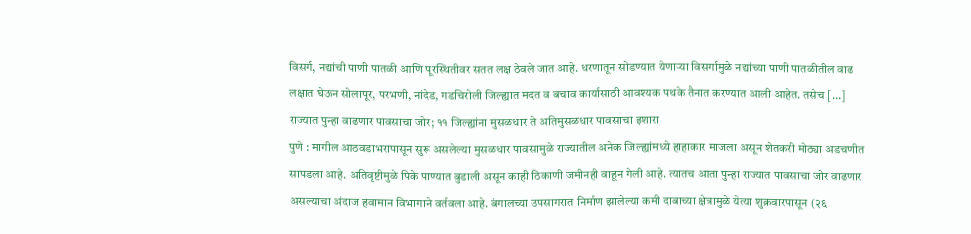विसर्ग, नद्यांची पाणी पातळी आणि पूरस्थितीवर सतत लक्ष ठेवले जात आहे. धरणातून सोडण्यात येणाऱ्या विसर्गामुळे नद्यांच्या पाणी पातळीतील वाढ लक्षात घेऊन सोलापूर, परभणी, नांदेड, गडचिरोली जिल्ह्यात मदत व बचाव कार्यासाठी आवश्यक पथके तैनात करण्यात आली आहेत. तसेच […]
राज्यात पुन्हा वाढणार पावसाचा जोर; ११ जिल्ह्यांना मुसळधार ते अतिमुसळधार पावसाचा इशारा
पुणे : मागील आठवडाभरापासून सुरू असलेल्या मुसळधार पावसामुळे राज्यातील अनेक जिल्ह्यांमध्ये हाहाकार माजला असून शेतकरी मोठ्या अडचणीत सापडला आहे. अतिवृष्टीमुळे पिके पाण्यात बुडाली असून काही ठिकाणी जमीनही वाहून गेली आहे. त्यातच आता पुन्हा राज्यात पावसाचा जोर वाढणार असल्याचा अंदाज हवामान विभागाने वर्तवला आहे. बंगालच्या उपसागरात निर्माण झालेल्या कमी दाबाच्या क्षेत्रामुळे येत्या शुक्रवारपासून (२६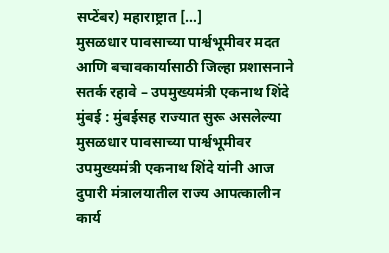सप्टेंबर) महाराष्ट्रात […]
मुसळधार पावसाच्या पार्श्वभूमीवर मदत आणि बचावकार्यासाठी जिल्हा प्रशासनाने सतर्क रहावे – उपमुख्यमंत्री एकनाथ शिंदे
मुंबई : मुंबईसह राज्यात सुरू असलेल्या मुसळधार पावसाच्या पार्श्वभूमीवर उपमुख्यमंत्री एकनाथ शिंदे यांनी आज दुपारी मंत्रालयातील राज्य आपत्कालीन कार्य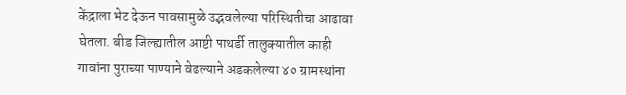केंद्राला भेट देऊन पावसामुळे उद्भवलेल्या परिस्थितीचा आढावा घेतला. बीड जिल्ह्यातील आष्टी पाथर्डी तालुक्यातील काही गावांना पुराच्या पाण्याने वेढल्याने अडकलेल्या ४० ग्रामस्थांना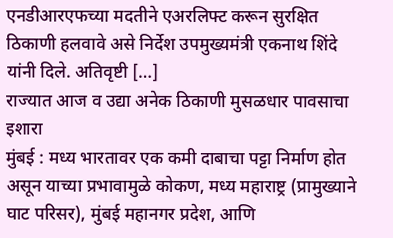एनडीआरएफच्या मदतीने एअरलिफ्ट करून सुरक्षित ठिकाणी हलवावे असे निर्देश उपमुख्यमंत्री एकनाथ शिंदे यांनी दिले. अतिवृष्टी […]
राज्यात आज व उद्या अनेक ठिकाणी मुसळधार पावसाचा इशारा
मुंबई : मध्य भारतावर एक कमी दाबाचा पट्टा निर्माण होत असून याच्या प्रभावामुळे कोकण, मध्य महाराष्ट्र (प्रामुख्याने घाट परिसर), मुंबई महानगर प्रदेश, आणि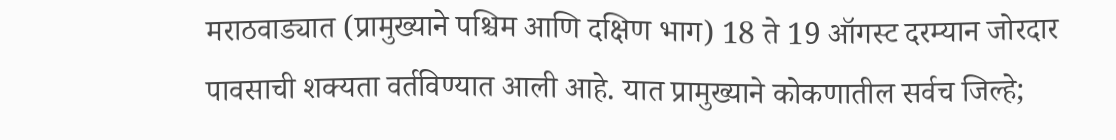मराठवाड्यात (प्रामुख्याने पश्चिम आणि दक्षिण भाग) 18 ते 19 ऑगस्ट दरम्यान जोरदार पावसाची शक्यता वर्तविण्यात आली आहे. यात प्रामुख्याने कोकणातील सर्वच जिल्हे;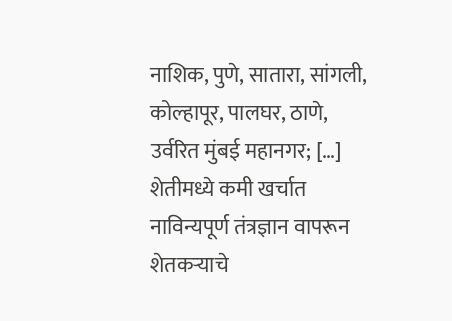नाशिक, पुणे, सातारा, सांगली, कोल्हापूर, पालघर, ठाणे, उर्वरित मुंबई महानगर; […]
शेतीमध्ये कमी खर्चात नाविन्यपूर्ण तंत्रज्ञान वापरून शेतकऱ्याचे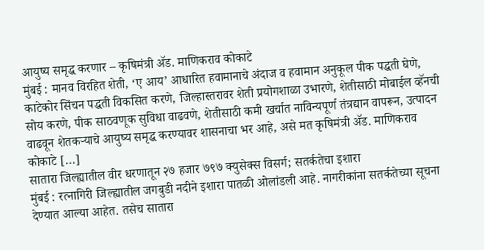आयुष्य समृद्ध करणार – कृषिमंत्री ॲड. माणिकराव कोकाटे
मुंबई : मानव विरहित शेती, ‘ए आय’ आधारित हवामानाचे अंदाज व हवामान अनुकूल पीक पद्धती घेणे, काटेकोर सिंचन पद्धती विकसित करणे, जिल्हास्तरावर शेती प्रयोगशाळा उभारणे, शेतीसाठी मोबाईल व्हॅनची सोय करणे, पीक साठवणूक सुविधा वाढवणे, शेतीसाठी कमी खर्चात नाविन्यपूर्ण तंत्रद्यान वापरून, उत्पादन वाढवून शेतकऱ्याचे आयुष्य समृद्ध करण्यावर शासनाचा भर आहे, असे मत कृषिमंत्री ॲड. माणिकराव कोकाटे […]
सातारा जिल्ह्यातील वीर धरणातून २७ हजार ७९७ क्युसेक्स विसर्ग; सतर्कतेचा इशारा
मुंबई : रत्नागिरी जिल्ह्यातील जगबुडी नदीने इशारा पातळी ओलांडली आहे. नागरीकांना सतर्कतेच्या सूचना देण्यात आल्या आहेत. तसेच सातारा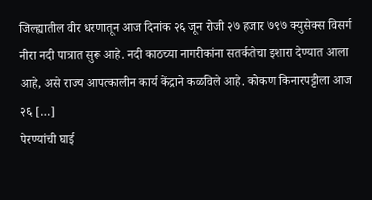जिल्ह्यातील वीर धरणातून आज दिनांक २६ जून रोजी २७ हजार ७९७ क्युसेक्स विसर्ग नीरा नदी पात्रात सुरू आहे. नदी काठच्या नागरीकांना सतर्कतेचा इशारा देण्यात आला आहे, असे राज्य आपत्कालीन कार्य केंद्राने कळविले आहे. कोकण किनारपट्टीला आज २६ […]
पेरण्यांची घाई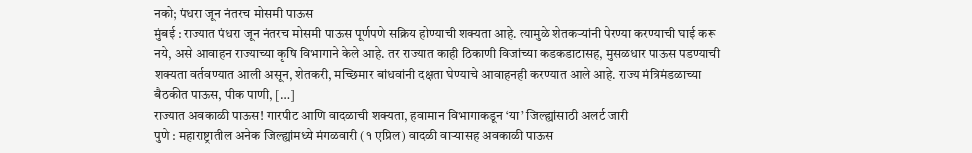नको; पंधरा जून नंतरच मोसमी पाऊस
मुंबई : राज्यात पंधरा जून नंतरच मोसमी पाऊस पूर्णपणे सक्रिय होण्याची शक्यता आहे. त्यामुळे शेतकऱ्यांनी पेरण्या करण्याची घाई करू नये, असे आवाहन राज्याच्या कृषि विभागाने केले आहे. तर राज्यात काही ठिकाणी विजांच्या कडकडाटासह, मुसळधार पाऊस पडण्याची शक्यता वर्तवण्यात आली असून, शेतकरी, मच्छिमार बांधवांनी दक्षता घेण्याचे आवाहनही करण्यात आले आहे. राज्य मंत्रिमंडळाच्या बैठकीत पाऊस, पीक पाणी, […]
राज्यात अवकाळी पाऊस! गारपीट आणि वादळाची शक्यता, हवामान विभागाकडून ‘या’ जिल्ह्यांसाठी अलर्ट जारी
पुणे : महाराष्ट्रातील अनेक जिल्ह्यांमध्ये मंगळवारी (१ एप्रिल) वादळी वाऱ्यासह अवकाळी पाऊस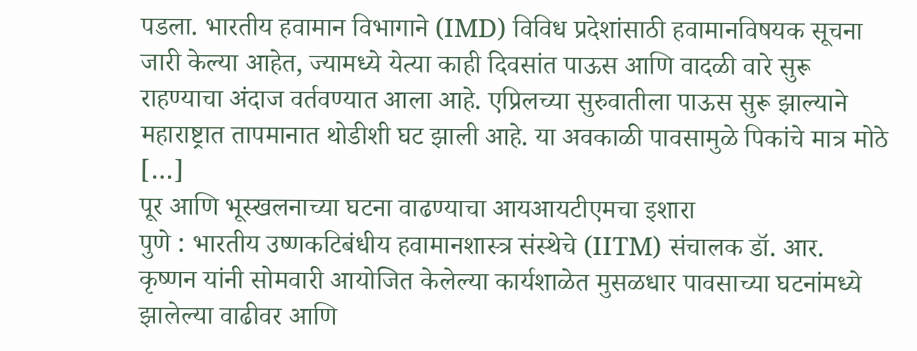पडला. भारतीय हवामान विभागाने (IMD) विविध प्रदेशांसाठी हवामानविषयक सूचना जारी केल्या आहेत, ज्यामध्ये येत्या काही दिवसांत पाऊस आणि वादळी वारे सुरू राहण्याचा अंदाज वर्तवण्यात आला आहे. एप्रिलच्या सुरुवातीला पाऊस सुरू झाल्याने महाराष्ट्रात तापमानात थोडीशी घट झाली आहे. या अवकाळी पावसामुळे पिकांचे मात्र मोठे […]
पूर आणि भूस्खलनाच्या घटना वाढण्याचा आयआयटीएमचा इशारा
पुणे : भारतीय उष्णकटिबंधीय हवामानशास्त्र संस्थेचे (IITM) संचालक डॉ. आर. कृष्णन यांनी सोमवारी आयोजित केलेल्या कार्यशाळेत मुसळधार पावसाच्या घटनांमध्ये झालेल्या वाढीवर आणि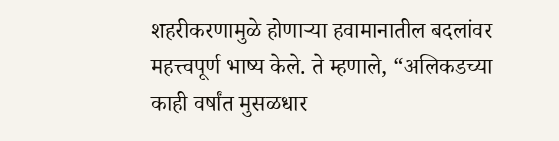शहरीकरणामुळे होणाऱ्या हवामानातील बदलांवर महत्त्वपूर्ण भाष्य केले. ते म्हणाले, “अलिकडच्या काही वर्षांत मुसळधार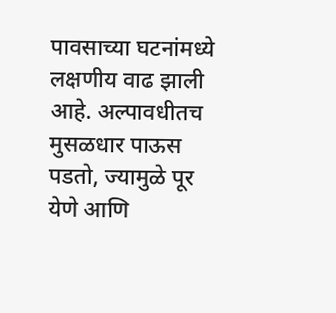पावसाच्या घटनांमध्ये लक्षणीय वाढ झाली आहे. अल्पावधीतच मुसळधार पाऊस पडतो, ज्यामुळे पूर येणे आणि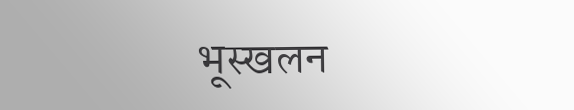भूस्खलन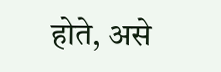होते, असे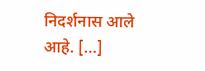निदर्शनास आले आहे. […]